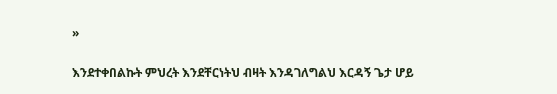»

እንደተቀበልኩት ምህረት እንደቸርነትህ ብዛት እንዳገለግልህ እርዳኝ ጌታ ሆይ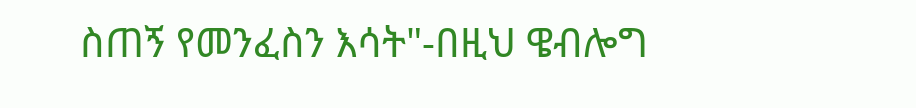ስጠኝ የመንፈስን እሳት"-በዚህ ዌብሎግ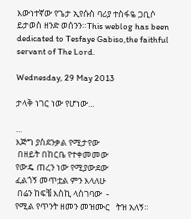እውነተኛው የጌታ ኢየሱስ ባሪያ ተስፋዬ ጋቢሶ ይታወስ ዘንድ ወሰንን።This weblog has been dedicated to Tesfaye Gabiso,the faithful servant of The Lord.

Wednesday, 29 May 2013

ታላቅ ነገር ነው የሆነው...

...
እጅግ ያስደንቃል የሚታየው
 በዘይት በከርቤ የተቀመመው
የውዴ ጠረን ነው የሚያውደው
ፈልጎኝ መጥቷል ምን እላለሁ
 በሬን ከፍቼ እስኪ ላስገባው  -
የሚል የጥንት ዘመን መዝሙር   ትዝ አለኝ።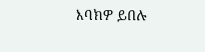እባክዎ ይበሉ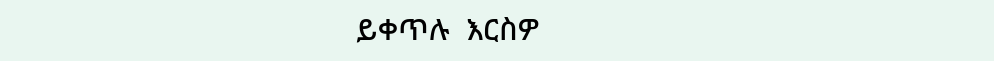ይቀጥሉ  እርስዎ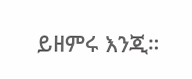ይዘምሩ እንጂ።